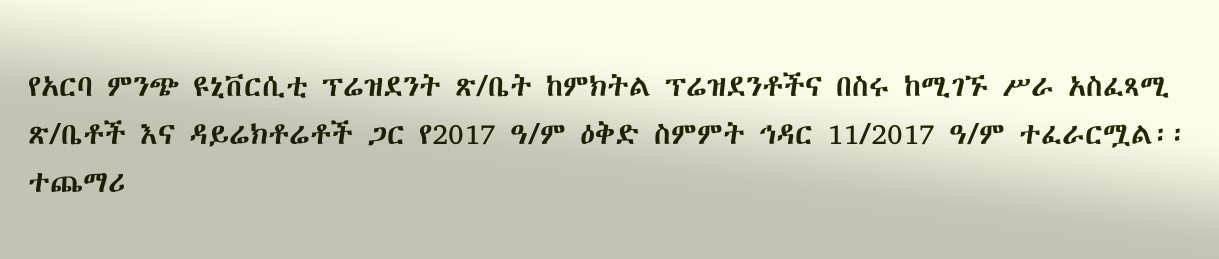የአርባ ምንጭ ዩኒቨርሲቲ ፕሬዝደንት ጽ/ቤት ከምክትል ፕሬዝደንቶችና በስሩ ከሚገኙ ሥራ አስፈጻሚ ጽ/ቤቶች እና ዳይሬክቶሬቶች ጋር የ2017 ዓ/ም ዕቅድ ስምምት ኅዳር 11/2017 ዓ/ም ተፈራርሟል፡፡ ተጨማሪ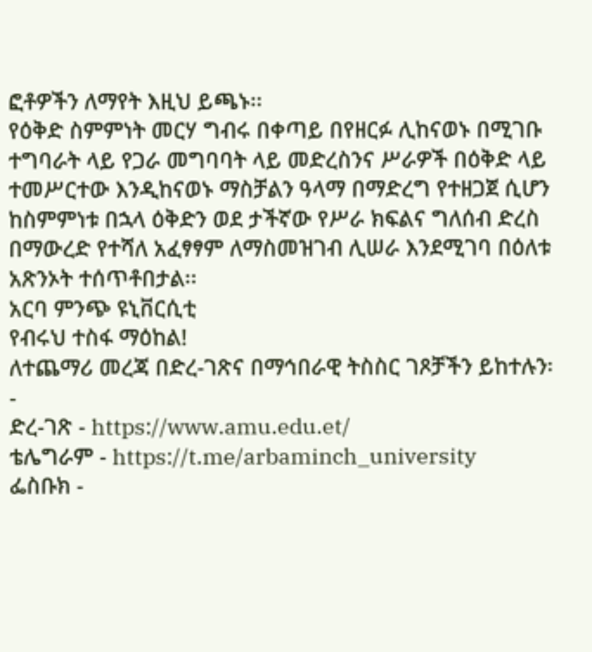ፎቶዎችን ለማየት እዚህ ይጫኑ፡፡
የዕቅድ ስምምነት መርሃ ግብሩ በቀጣይ በየዘርፉ ሊከናወኑ በሚገቡ ተግባራት ላይ የጋራ መግባባት ላይ መድረስንና ሥራዎች በዕቅድ ላይ ተመሥርተው እንዲከናወኑ ማስቻልን ዓላማ በማድረግ የተዘጋጀ ሲሆን ከስምምነቱ በኋላ ዕቅድን ወደ ታችኛው የሥራ ክፍልና ግለሰብ ድረስ በማውረድ የተሻለ አፈፃፃም ለማስመዝገብ ሊሠራ እንደሚገባ በዕለቱ አጽንኦት ተሰጥቶበታል፡፡
አርባ ምንጭ ዩኒቨርሲቲ
የብሩህ ተስፋ ማዕከል!
ለተጨማሪ መረጃ በድረ-ገጽና በማኅበራዊ ትስስር ገጾቻችን ይከተሉን፡-
ድረ-ገጽ - https://www.amu.edu.et/
ቴሌግራም - https://t.me/arbaminch_university
ፌስቡክ -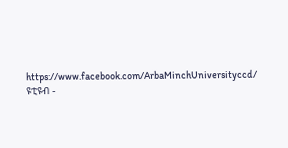https://www.facebook.com/ArbaMinchUniversityccd/
ዩቲዩብ -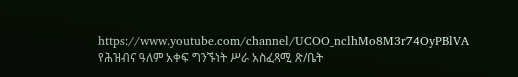https://www.youtube.com/channel/UCOO_nclhMo8M3r74OyPBlVA
የሕዝብና ዓለም አቀፍ ግንኙነት ሥራ አስፈጻሚ ጽ/ቤት